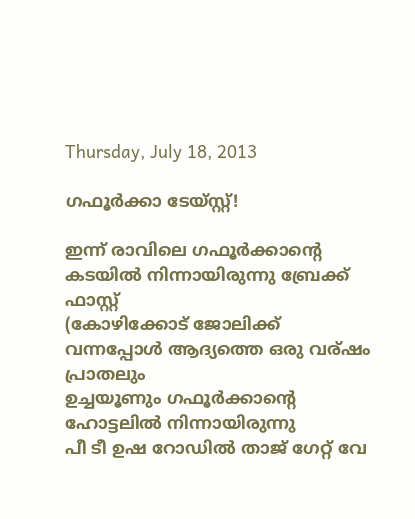Thursday, July 18, 2013

ഗഫൂർക്കാ ടേയ്സ്റ്റ്!

ഇന്ന് രാവിലെ ഗഫൂർക്കാന്റെ കടയിൽ നിന്നായിരുന്നു ബ്രേക്ക്‌ ഫാസ്റ്റ്
(കോഴിക്കോട് ജോലിക്ക് വന്നപ്പോൾ ആദ്യത്തെ ഒരു വര്ഷം പ്രാതലും
ഉച്ചയൂണും ഗഫൂർക്കാന്റെ ഹോട്ടലിൽ നിന്നായിരുന്നു
പീ ടീ ഉഷ റോഡിൽ താജ് ഗേറ്റ് വേ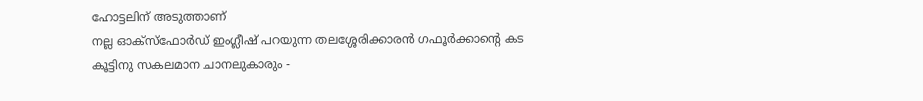ഹോട്ടലിന് അടുത്താണ്
നല്ല ഓക്സ്‌ഫോർഡ് ഇംഗ്ലീഷ് പറയുന്ന തലശ്ശേരിക്കാരൻ ഗഫൂർക്കാന്റെ കട
കൂട്ടിനു സകലമാന ചാനലുകാരും -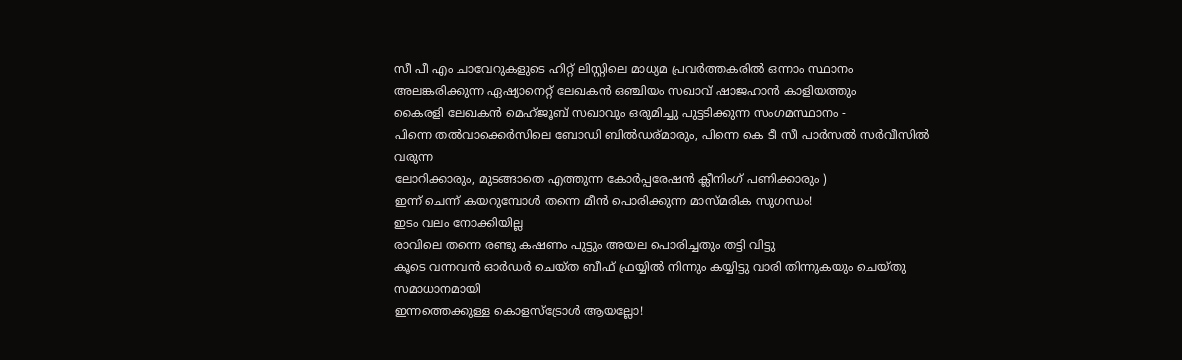സീ പീ എം ചാവേറുകളുടെ ഹിറ്റ്‌ ലിസ്റ്റിലെ മാധ്യമ പ്രവർത്തകരിൽ ഒന്നാം സ്ഥാനം
അലങ്കരിക്കുന്ന ഏഷ്യാനെറ്റ്‌ ലേഖകൻ ഒഞ്ചിയം സഖാവ് ഷാജഹാൻ കാളിയത്തും
കൈരളി ലേഖകൻ മെഹ്ജൂബ് സഖാവും ഒരുമിച്ചു പുട്ടടിക്കുന്ന സംഗമസ്ഥാനം -
പിന്നെ തൽവാക്കെർസിലെ ബോഡി ബിൽഡര്മാരും, പിന്നെ കെ ടീ സീ പാർസൽ സർവീസിൽ വരുന്ന
ലോറിക്കാരും, മുടങ്ങാതെ എത്തുന്ന കോർപ്പരേഷൻ ക്ലീനിംഗ് പണിക്കാരും )
ഇന്ന് ചെന്ന് കയറുമ്പോൾ തന്നെ മീൻ പൊരിക്കുന്ന മാസ്മരിക സുഗന്ധം!
ഇടം വലം നോക്കിയില്ല
രാവിലെ തന്നെ രണ്ടു കഷണം പുട്ടും അയല പൊരിച്ചതും തട്ടി വിട്ടു
കൂടെ വന്നവൻ ഓർഡർ ചെയ്ത ബീഫ് ഫ്രയ്യിൽ നിന്നും കയ്യിട്ടു വാരി തിന്നുകയും ചെയ്തു
സമാധാനമായി
ഇന്നത്തെക്കുള്ള കൊളസ്ട്രോൾ ആയല്ലോ!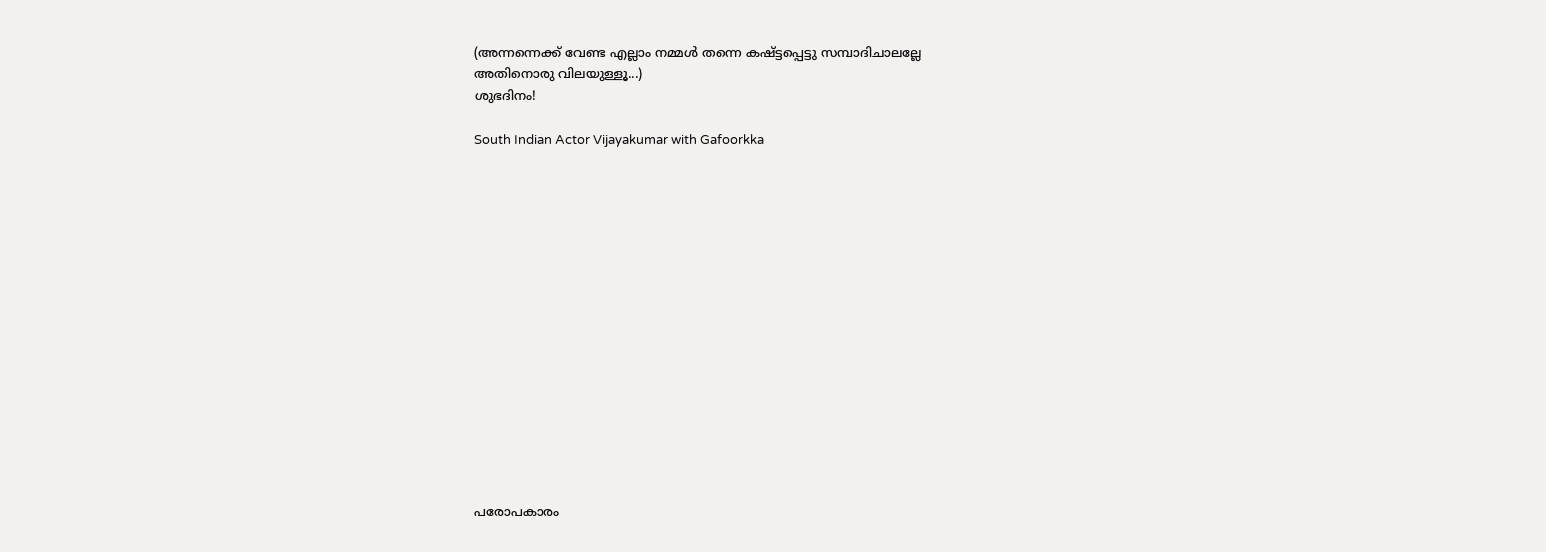(അന്നന്നെക്ക് വേണ്ട എല്ലാം നമ്മൾ തന്നെ കഷ്ട്ടപ്പെട്ടു സമ്പാദിചാലല്ലേ
അതിനൊരു വിലയുള്ളൂ...)
ശുഭദിനം!

South Indian Actor Vijayakumar with Gafoorkka
















പരോപകാരം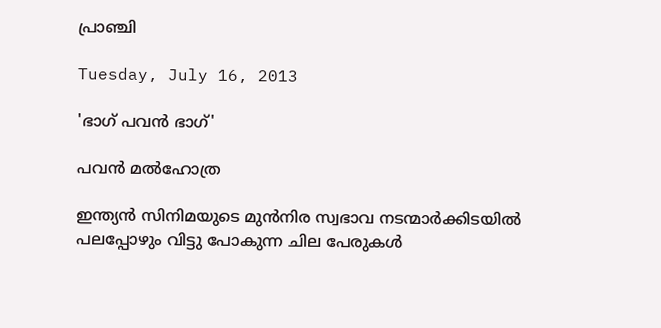പ്രാഞ്ചി

Tuesday, July 16, 2013

'ഭാഗ് പവൻ ഭാഗ്'

പവൻ മൽഹോത്ര

ഇന്ത്യൻ സിനിമയുടെ മുൻനിര സ്വഭാവ നടന്മാർക്കിടയിൽ
പലപ്പോഴും വിട്ടു പോകുന്ന ചില പേരുകൾ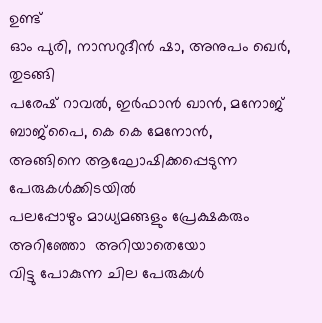ഉണ്ട്
ഓം പുരി, നാസറുദീൻ ഷാ, അനുപം ഖെർ, തുടങ്ങി
പരേഷ് റാവൽ, ഇർഫാൻ ഖാൻ, മനോജ്‌ ബാജ്പൈ, കെ കെ മേനോൻ,
അങ്ങിനെ ആഘോഷിക്കപ്പെടുന്ന പേരുകൾക്കിടയിൽ
പലപ്പോഴും മാധ്യമങ്ങളും പ്രേക്ഷകരും  അറിഞ്ഞോ  അറിയാതെയോ
വിട്ടു പോകുന്ന ചില പേരുകൾ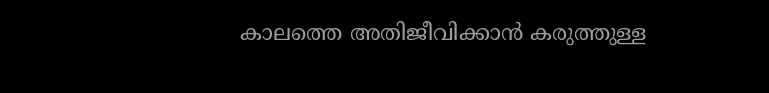കാലത്തെ അതിജീവിക്കാൻ കരുത്തുള്ള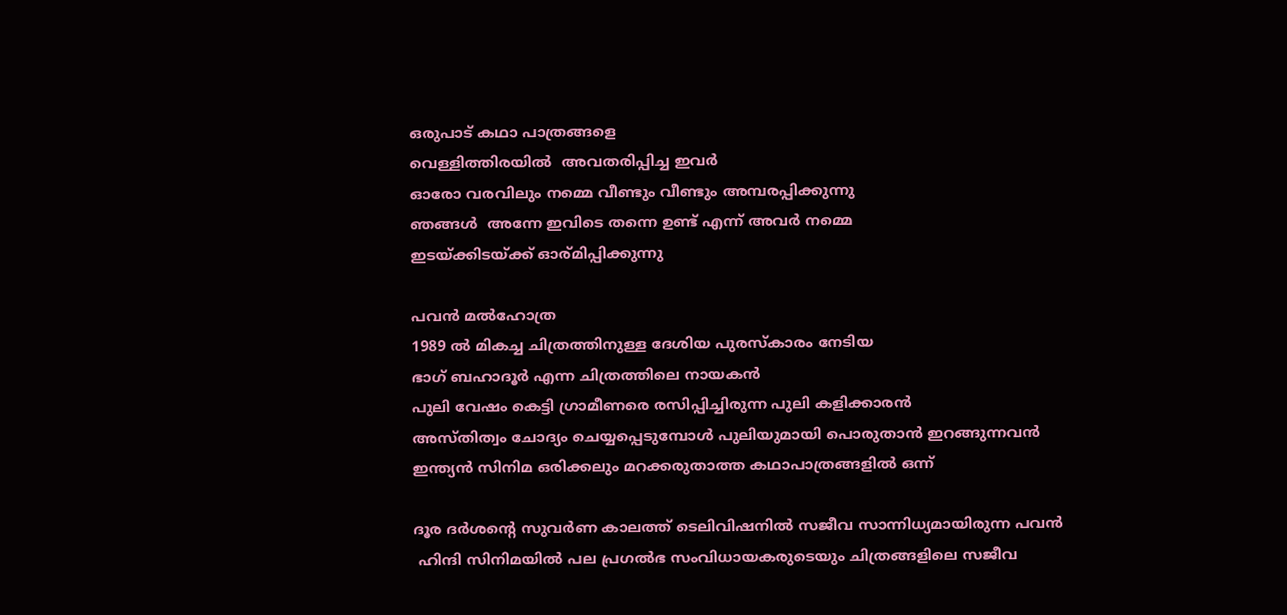ഒരുപാട് കഥാ പാത്രങ്ങളെ
വെള്ളിത്തിരയിൽ  അവതരിപ്പിച്ച ഇവർ
ഓരോ വരവിലും നമ്മെ വീണ്ടും വീണ്ടും അമ്പരപ്പിക്കുന്നു
ഞങ്ങൾ  അന്നേ ഇവിടെ തന്നെ ഉണ്ട് എന്ന് അവർ നമ്മെ
ഇടയ്ക്കിടയ്ക്ക് ഓര്മിപ്പിക്കുന്നു

പവൻ മൽഹോത്ര
1989 ൽ മികച്ച ചിത്രത്തിനുള്ള ദേശിയ പുരസ്‌കാരം നേടിയ
ഭാഗ് ബഹാദൂർ എന്ന ചിത്രത്തിലെ നായകൻ
പുലി വേഷം കെട്ടി ഗ്രാമീണരെ രസിപ്പിച്ചിരുന്ന പുലി കളിക്കാരൻ
അസ്തിത്വം ചോദ്യം ചെയ്യപ്പെടുമ്പോൾ പുലിയുമായി പൊരുതാൻ ഇറങ്ങുന്നവൻ
ഇന്ത്യൻ സിനിമ ഒരിക്കലും മറക്കരുതാത്ത കഥാപാത്രങ്ങളിൽ ഒന്ന്

ദൂര ദർശന്റെ സുവർണ കാലത്ത് ടെലിവിഷനിൽ സജീവ സാന്നിധ്യമായിരുന്ന പവൻ
 ഹിന്ദി സിനിമയിൽ പല പ്രഗൽഭ സംവിധായകരുടെയും ചിത്രങ്ങളിലെ സജീവ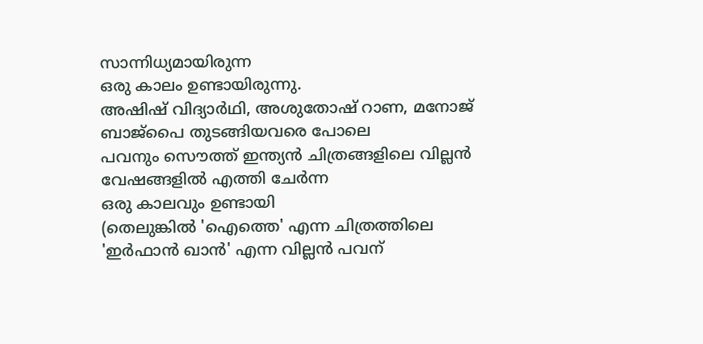സാന്നിധ്യമായിരുന്ന
ഒരു കാലം ഉണ്ടായിരുന്നു.
അഷിഷ് വിദ്യാർഥി, അശുതോഷ് റാണ, മനോജ്‌ ബാജ്പൈ തുടങ്ങിയവരെ പോലെ
പവനും സൌത്ത് ഇന്ത്യൻ ചിത്രങ്ങളിലെ വില്ലൻ വേഷങ്ങളിൽ എത്തി ചേർന്ന
ഒരു കാലവും ഉണ്ടായി
(തെലുങ്കിൽ 'ഐത്തെ' എന്ന ചിത്രത്തിലെ 'ഇർഫാൻ ഖാൻ' എന്ന വില്ലൻ പവന്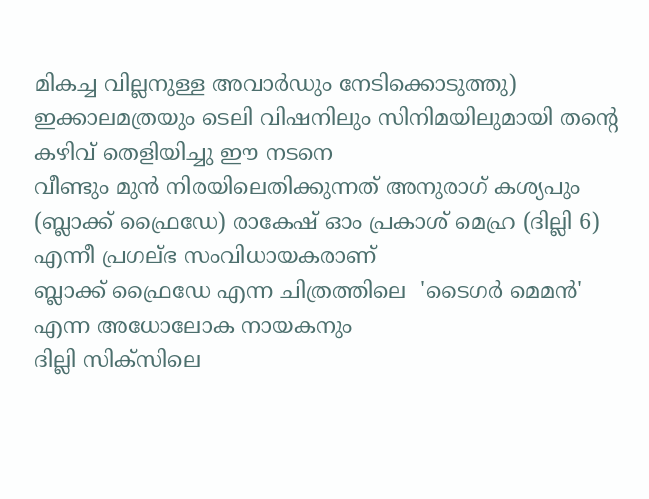മികച്ച വില്ലനുള്ള അവാർഡും നേടിക്കൊടുത്തു)
ഇക്കാലമത്രയും ടെലി വിഷനിലും സിനിമയിലുമായി തന്റെ കഴിവ് തെളിയിച്ചു ഈ നടനെ
വീണ്ടും മുൻ നിരയിലെതിക്കുന്നത് അനുരാഗ് കശ്യപും (ബ്ലാക്ക്‌ ഫ്രൈഡേ) രാകേഷ് ഓം പ്രകാശ്‌ മെഹ്ര (ദില്ലി 6) എന്നീ പ്രഗല്ഭ സംവിധായകരാണ്
ബ്ലാക്ക്‌ ഫ്രൈഡേ എന്ന ചിത്രത്തിലെ  'ടൈഗർ മെമൻ' എന്ന അധോലോക നായകനും
ദില്ലി സിക്സിലെ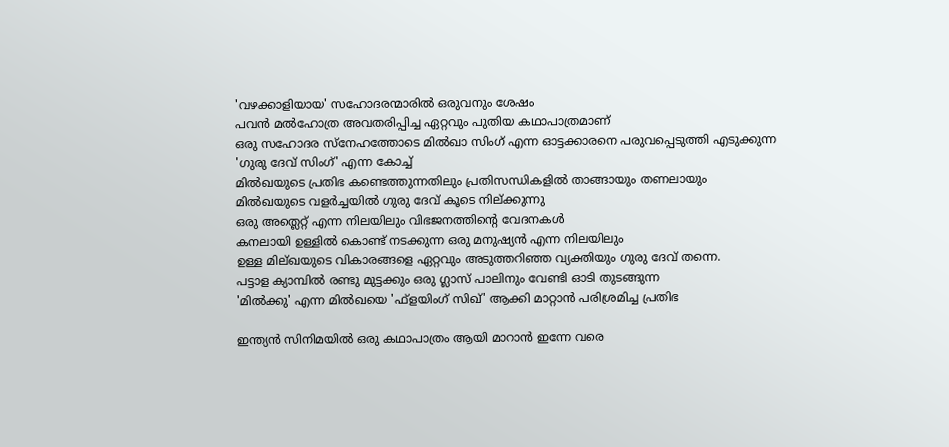'വഴക്കാളിയായ' സഹോദരന്മാരിൽ ഒരുവനും ശേഷം
പവൻ മൽഹോത്ര അവതരിപ്പിച്ച ഏറ്റവും പുതിയ കഥാപാത്രമാണ്
ഒരു സഹോദര സ്നേഹത്തോടെ മിൽഖാ സിംഗ് എന്ന ഓട്ടക്കാരനെ പരുവപ്പെടുത്തി എടുക്കുന്ന
'ഗുരു ദേവ് സിംഗ്' എന്ന കോച്ച്
മിൽഖയുടെ പ്രതിഭ കണ്ടെത്തുന്നതിലും പ്രതിസന്ധികളിൽ താങ്ങായും തണലായും
മിൽഖയുടെ വളർച്ചയിൽ ഗുരു ദേവ് കൂടെ നില്ക്കുന്നു
ഒരു അത്ലെറ്റ് എന്ന നിലയിലും വിഭജനത്തിന്റെ വേദനകൾ
കനലായി ഉള്ളിൽ കൊണ്ട് നടക്കുന്ന ഒരു മനുഷ്യൻ എന്ന നിലയിലും
ഉള്ള മില്ഖയുടെ വികാരങ്ങളെ ഏറ്റവും അടുത്തറിഞ്ഞ വ്യക്തിയും ഗുരു ദേവ് തന്നെ.
പട്ടാള ക്യാമ്പിൽ രണ്ടു മുട്ടക്കും ഒരു ഗ്ലാസ്‌ പാലിനും വേണ്ടി ഓടി തുടങ്ങുന്ന
'മിൽക്കു' എന്ന മിൽഖയെ 'ഫ്ളയിംഗ് സിഖ്' ആക്കി മാറ്റാൻ പരിശ്രമിച്ച പ്രതിഭ

ഇന്ത്യൻ സിനിമയിൽ ഒരു കഥാപാത്രം ആയി മാറാൻ ഇന്നേ വരെ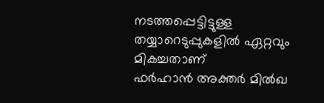നടത്തപ്പെട്ടിട്ടുള്ള തയ്യാറെടുപ്പുകളിൽ ഏറ്റവും മികച്ചതാണ്
ഫർഹാൻ അക്തർ മിൽഖ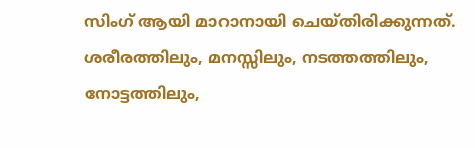സിംഗ് ആയി മാറാനായി ചെയ്തിരിക്കുന്നത്.
ശരീരത്തിലും, മനസ്സിലും, നടത്തത്തിലും, നോട്ടത്തിലും,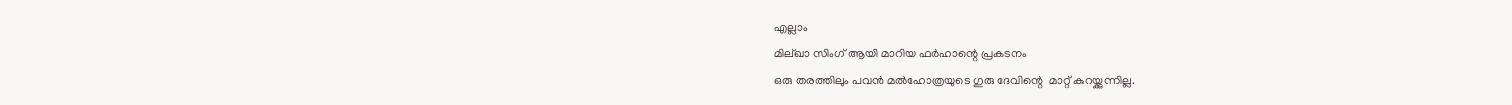എല്ലാം
മില്ഖാ സിംഗ് ആയി മാറിയ ഫർഹാന്റെ പ്രകടനം
ഒരു തരത്തിലും പവൻ മൽഹോത്രയുടെ ഗുരു ദേവിന്റെ  മാറ്റ് കുറയ്ക്കുന്നില്ല.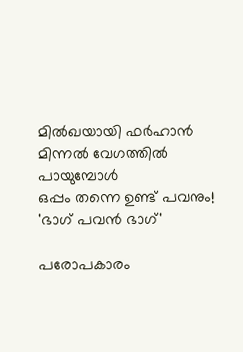മിൽഖയായി ഫർഹാൻ മിന്നൽ വേഗത്തിൽ പായുമ്പോൾ
ഒപ്പം തന്നെ ഉണ്ട് പവനും!
'ഭാഗ് പവൻ ഭാഗ്'

പരോപകാരം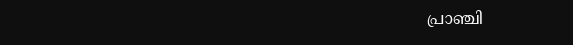പ്രാഞ്ചി